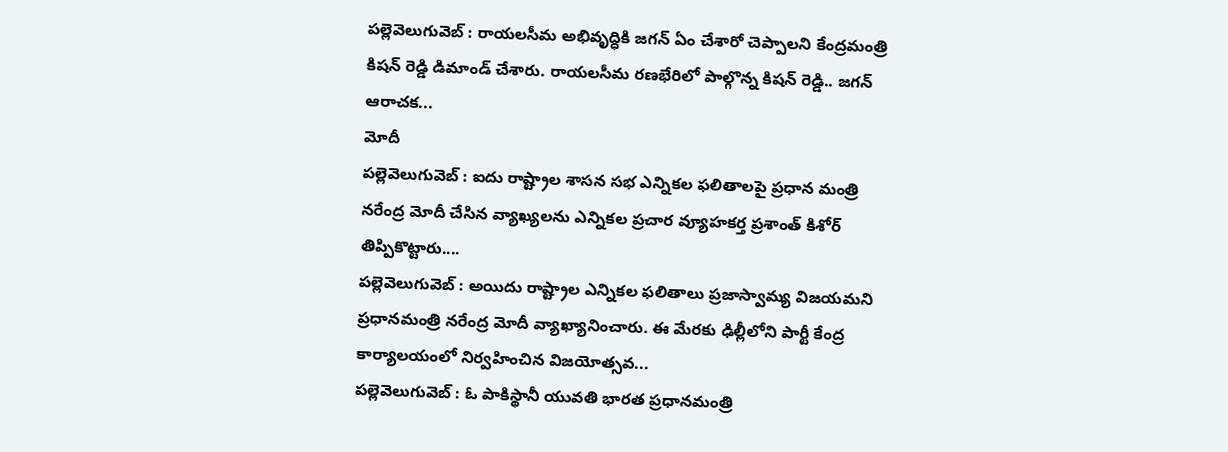పల్లెవెలుగువెబ్ : రాయలసీమ అభివృద్ధికి జగన్ ఏం చేశారో చెప్పాలని కేంద్రమంత్రి కిషన్ రెడ్డి డిమాండ్ చేశారు. రాయలసీమ రణభేరిలో పాల్గొన్న కిషన్ రెడ్డి.. జగన్ ఆరాచక...
మోదీ
పల్లెవెలుగువెబ్ : ఐదు రాష్ట్రాల శాసన సభ ఎన్నికల ఫలితాలపై ప్రధాన మంత్రి నరేంద్ర మోదీ చేసిన వ్యాఖ్యలను ఎన్నికల ప్రచార వ్యూహకర్త ప్రశాంత్ కిశోర్ తిప్పికొట్టారు....
పల్లెవెలుగువెబ్ : అయిదు రాష్ట్రాల ఎన్నికల ఫలితాలు ప్రజాస్వామ్య విజయమని ప్రధానమంత్రి నరేంద్ర మోదీ వ్యాఖ్యానించారు. ఈ మేరకు ఢిల్లీలోని పార్టీ కేంద్ర కార్యాలయంలో నిర్వహించిన విజయోత్సవ...
పల్లెవెలుగువెబ్ : ఓ పాకిస్థానీ యువతి భారత ప్రధానమంత్రి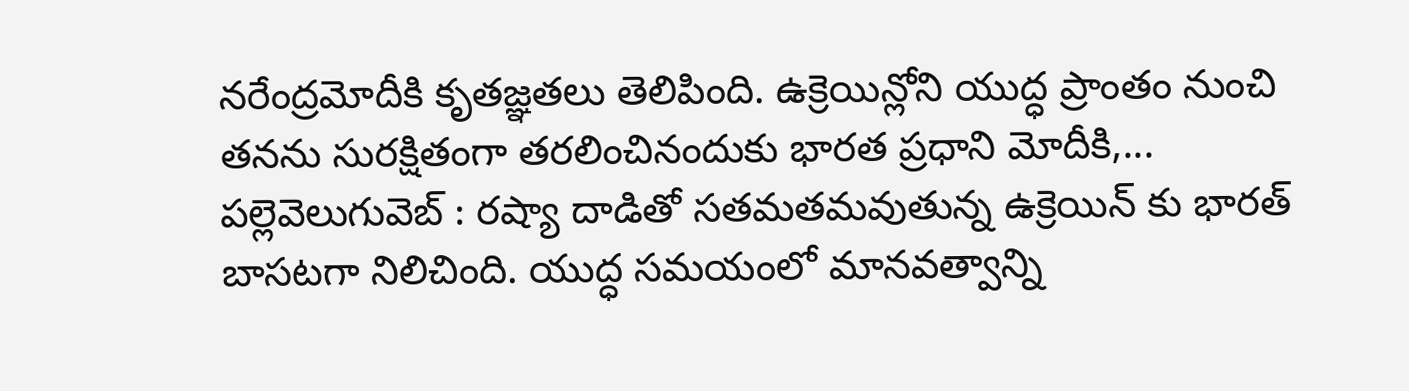నరేంద్రమోదీకి కృతజ్ఞతలు తెలిపింది. ఉక్రెయిన్లోని యుద్ధ ప్రాంతం నుంచి తనను సురక్షితంగా తరలించినందుకు భారత ప్రధాని మోదీకి,...
పల్లెవెలుగువెబ్ : రష్యా దాడితో సతమతమవుతున్న ఉక్రెయిన్ కు భారత్ బాసటగా నిలిచింది. యుద్ధ సమయంలో మానవత్వాన్ని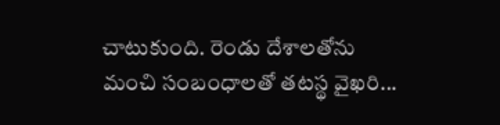చాటుకుంది. రెండు దేశాలతోను మంచి సంబంధాలతో తటస్థ వైఖరి...